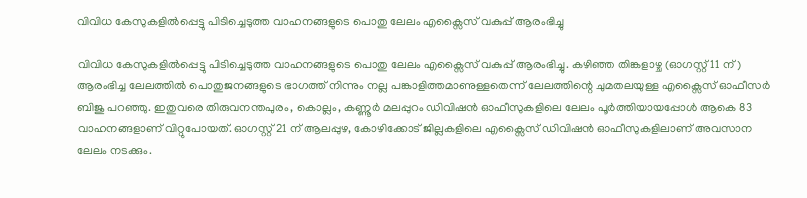വിവിധ കേസുകളില്‍പ്പെട്ടു പിടിച്ചെടുത്ത വാഹനങ്ങളുടെ പൊതു ലേലം എക്സൈസ് വകുപ്പ് ആരംഭിച്ചു

വിവിധ കേസുകളില്‍പ്പെട്ടു പിടിച്ചെടുത്ത വാഹനങ്ങളുടെ പൊതു ലേലം എക്സൈസ് വകുപ്പ് ആരംഭിച്ചു. കഴിഞ്ഞ തിങ്കളാഴ്ച (ഓഗസ്റ്റ് 11 ന്) ആരംഭിച്ച ലേലത്തില്‍ പൊതുജനങ്ങളുടെ ഭാഗത്ത് നിന്നും നല്ല പങ്കാളിത്തമാണുള്ളതെന്ന് ലേലത്തിന്റെ ചുമതലയുള്ള എക്സൈസ് ഓഫീസര്‍ ബിജു പറഞ്ഞു. ഇതുവരെ തിരുവനന്തപുരം, കൊല്ലം, കണ്ണൂര്‍ മലപ്പുറം ഡിവിഷന്‍ ഓഫീസുകളിലെ ലേലം പൂര്‍ത്തിയായപ്പോള്‍ ആകെ 83 വാഹനങ്ങളാണ് വിറ്റുപോയത്. ഓഗസ്റ്റ് 21 ന് ആലപ്പുഴ, കോഴിക്കോട് ജില്ലകളിലെ എക്സൈസ് ഡിവിഷന്‍ ഓഫീസുകളിലാണ് അവസാന ലേലം നടക്കും.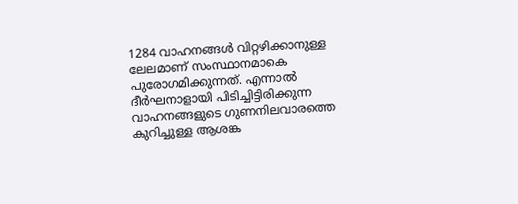1284 വാഹനങ്ങള്‍ വിറ്റഴിക്കാനുള്ള ലേലമാണ് സംസ്ഥാനമാകെ പുരോഗമിക്കുന്നത്. എന്നാല്‍ ദീര്‍ഘനാളായി പിടിച്ചിട്ടിരിക്കുന്ന വാഹനങ്ങളുടെ ഗുണനിലവാരത്തെ കുറിച്ചുള്ള ആശങ്ക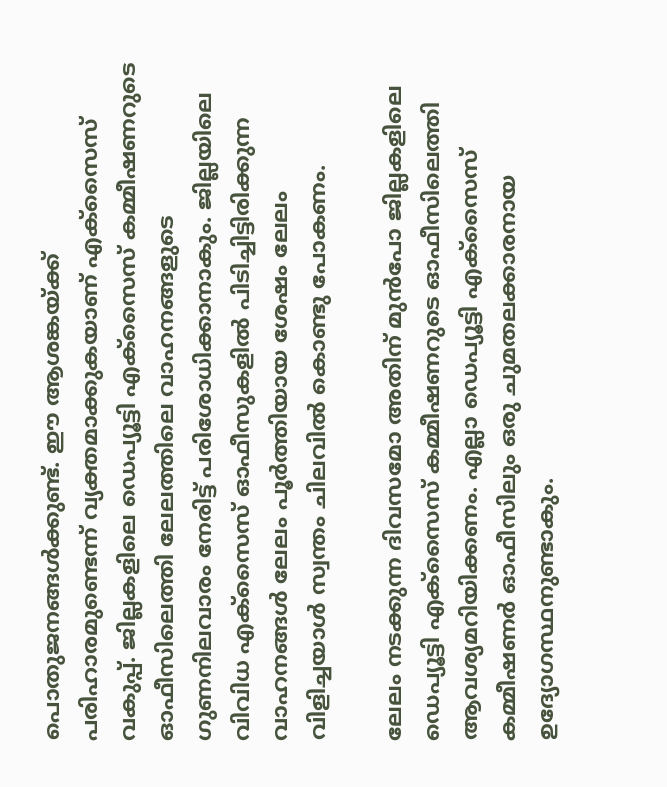പൊതുജനങ്ങള്‍ക്കുണ്ട്. ഈ ആശങ്കയ്ക്ക് പരിഹാരമുണ്ടെന്ന് വ്യക്തമാക്കുകയാണ് എക്സൈസ് വകുപ്പ്. ജില്ലകളിലെ ഡെപ്യൂട്ടി എക്സൈസ് കമ്മീഷണറുടെ ഓഫീസിലെത്തി ലേലത്തിലെ വാഹനങ്ങളുടെ ഗുണനിലവാരം നേരിട്ട് പരിശോധിക്കാനാകും. ജില്ലയിലെ വിവിധ എക്സൈസ് ഓഫീസുകളില്‍ പിടിച്ചിട്ടിരിക്കുന്ന വാഹനങ്ങള്‍ ലേലം പൂര്‍ത്തിയായ ശേഷം ലേലം വിളിച്ചയാള്‍ സ്വന്തം ചിലവില്‍ കൊണ്ടു പോകണം.

ലേലം നടക്കുന്ന ദിവസമോ അതിന് മുന്‍പോ ജില്ലകളിലെ ഡെപ്യൂട്ടി എക്സൈസ് കമ്മീഷണറുടെ ഓഫീസിലെത്തി ആവശ്യമറിയിക്കണം. എല്ലാ ഡെപ്യൂട്ടി എക്സൈസ് കമ്മീഷണര്‍ ഓഫീസിലും ഒരു ചുമതലക്കാരനായ ഉദ്യോഗസ്ഥനുണ്ടാകും.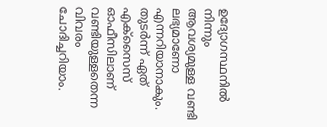ഉദ്യോഗസ്ഥനില്‍ നിന്നും ആവശ്യമുള്ള വണ്ടി ലഭ്യമാണോ എന്നറിയാനാകും. തുടര്‍ന്ന് ഏത് എക്സൈസ് ഓഫീസിലാണ് വണ്ടിയുള്ളതെന്ന വിവരം ചോദിച്ചറിയാം.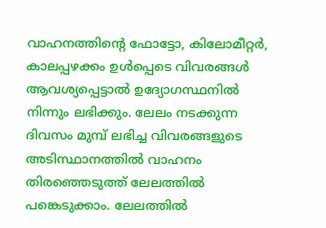വാഹനത്തിന്റെ ഫോട്ടോ, കിലോമീറ്റര്‍, കാലപ്പഴക്കം ഉള്‍പ്പെടെ വിവരങ്ങള്‍ ആവശ്യപ്പെട്ടാല്‍ ഉദ്യോഗസ്ഥനില്‍ നിന്നും ലഭിക്കും. ലേലം നടക്കുന്ന ദിവസം മുമ്പ് ലഭിച്ച വിവരങ്ങളുടെ അടിസ്ഥാനത്തില്‍ വാഹനം തിരഞ്ഞെടുത്ത് ലേലത്തില്‍ പങ്കെടുക്കാം. ലേലത്തില്‍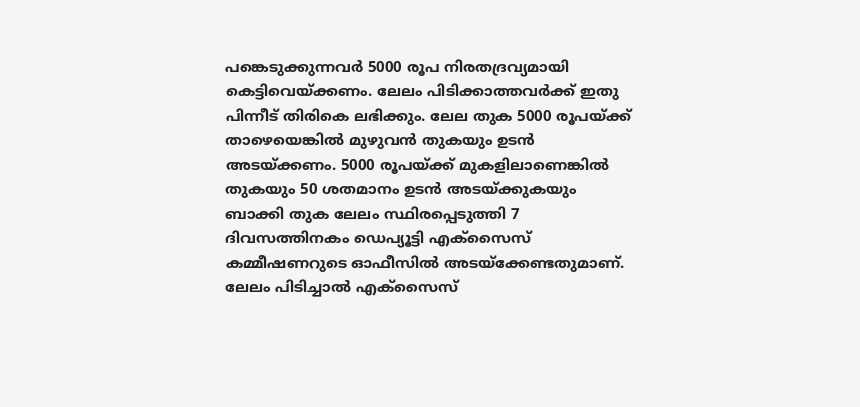പങ്കെടുക്കുന്നവര്‍ 5000 രൂപ നിരതദ്രവ്യമായി കെട്ടിവെയ്ക്കണം. ലേലം പിടിക്കാത്തവര്‍ക്ക് ഇതു പിന്നീട് തിരികെ ലഭിക്കും. ലേല തുക 5000 രൂപയ്ക്ക് താഴെയെങ്കില്‍ മുഴുവന്‍ തുകയും ഉടന്‍ അടയ്ക്കണം. 5000 രൂപയ്ക്ക് മുകളിലാണെങ്കില്‍ തുകയും 50 ശതമാനം ഉടന്‍ അടയ്ക്കുകയും ബാക്കി തുക ലേലം സ്ഥിരപ്പെടുത്തി 7 ദിവസത്തിനകം ഡെപ്യൂട്ടി എക്സൈസ് കമ്മീഷണറുടെ ഓഫീസില്‍ അടയ്ക്കേണ്ടതുമാണ്. ലേലം പിടിച്ചാല്‍ എക്സൈസ്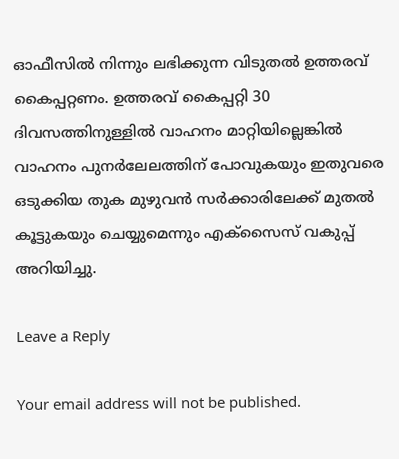ഓഫീസില്‍ നിന്നും ലഭിക്കുന്ന വിടുതല്‍ ഉത്തരവ് കൈപ്പറ്റണം. ഉത്തരവ് കൈപ്പറ്റി 30 ദിവസത്തിനുള്ളില്‍ വാഹനം മാറ്റിയില്ലെങ്കില്‍ വാഹനം പുനര്‍ലേലത്തിന് പോവുകയും ഇതുവരെ ഒടുക്കിയ തുക മുഴുവന്‍ സര്‍ക്കാരിലേക്ക് മുതല്‍ കൂട്ടുകയും ചെയ്യുമെന്നും എക്സൈസ് വകുപ്പ് അറിയിച്ചു.

Leave a Reply

Your email address will not be published.